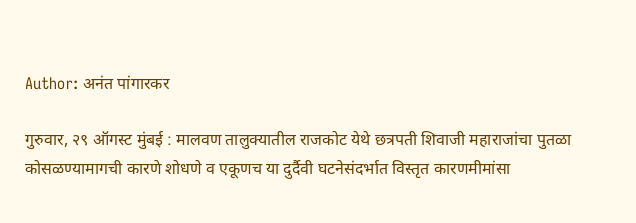Author: अनंत पांगारकर

गुरुवार, २९ ऑगस्ट मुंबई : मालवण तालुक्यातील राजकोट येथे छत्रपती शिवाजी महाराजांचा पुतळा कोसळण्यामागची कारणे शोधणे व एकूणच या दुर्दैवी घटनेसंदर्भात विस्तृत कारणमीमांसा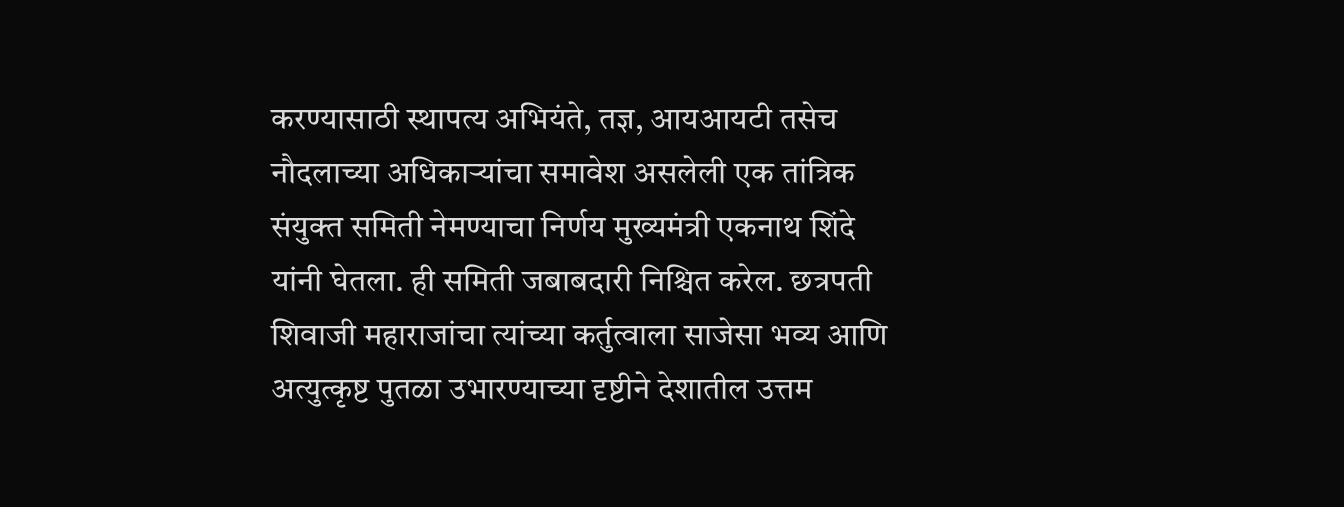करण्यासाठी स्थापत्य अभियंते, तज्ञ, आयआयटी तसेच नौदलाच्या अधिकाऱ्यांचा समावेश असलेली एक तांत्रिक संयुक्त समिती नेमण्याचा निर्णय मुख्यमंत्री एकनाथ शिंदे यांनी घेतला. ही समिती जबाबदारी निश्चित करेल. छत्रपती शिवाजी महाराजांचा त्यांच्या कर्तुत्वाला साजेसा भव्य आणि अत्युत्कृष्ट पुतळा उभारण्याच्या दृष्टीने देशातील उत्तम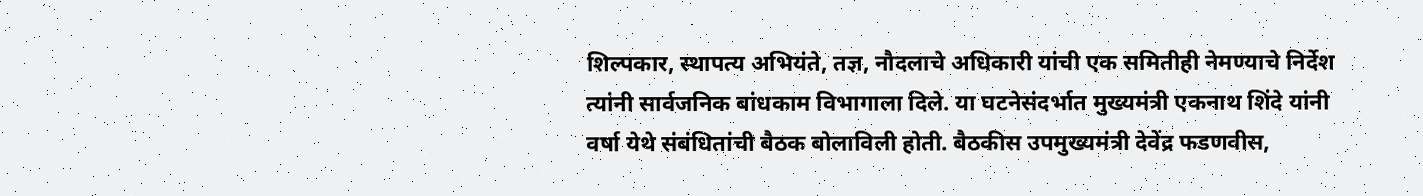शिल्पकार, स्थापत्य अभियंते, तज्ञ, नौदलाचे अधिकारी यांची एक समितीही नेमण्याचे निर्देश त्यांनी सार्वजनिक बांधकाम विभागाला दिले. या घटनेसंदर्भात मुख्यमंत्री एकनाथ शिंदे यांनी वर्षा येथे संबंधितांची बैठक बोलाविली होती. बैठकीस उपमुख्यमंत्री देवेंद्र फडणवीस,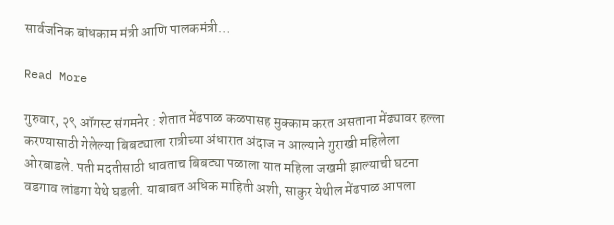सार्वजनिक बांधकाम मंत्री आणि पालकमंत्री…

Read More

गुरुवार, २९ ऑगस्ट संगमनेर : शेतात मेंढपाळ कळपासह मुक्काम करत असताना मेंढ्यावर हल्ला करण्यासाठी गेलेल्या बिबट्याला रात्रीच्या अंधारात अंदाज न आल्याने गुराखी महिलेला ओरबाडले. पती मदतीसाठी धावताच बिबट्या पळाला यात महिला जखमी झाल्याची घटना वडगाव लांडगा येथे घडली. याबाबत अधिक माहिती अशी, साकुर येथील मेंढपाळ आपला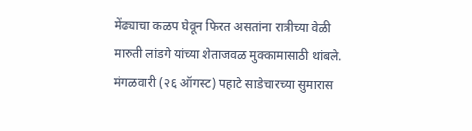मेंढ्याचा कळप घेवून फिरत असतांना रात्रीच्या वेळी मारुती लांडगे यांच्या शेताजवळ मुक्कामासाठी थांबले. मंगळवारी (२६ ऑगस्ट) पहाटे साडेचारच्या सुमारास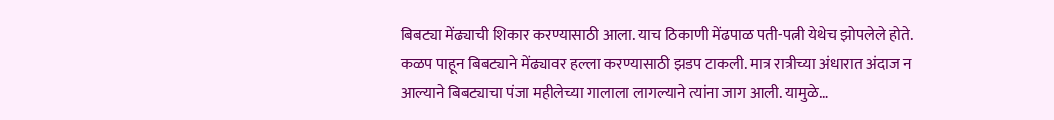बिबट्या मेंढ्याची शिकार करण्यासाठी आला. याच ठिकाणी मेंढपाळ पती-पत्नी येथेच झोपलेले होते. कळप पाहून बिबट्याने मेंढ्यावर हल्ला करण्यासाठी झडप टाकली. मात्र रात्रीच्या अंधारात अंदाज न आल्याने बिबट्याचा पंजा महीलेच्या गालाला लागल्याने त्यांना जाग आली. यामुळे…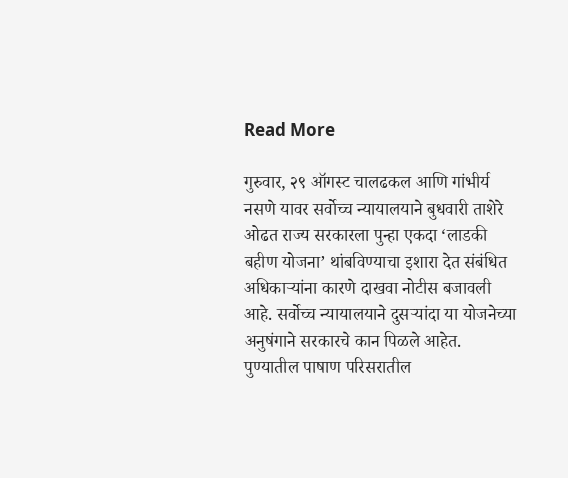Read More

गुरुवार, २९ ऑगस्ट चालढकल आणि गांभीर्य नसणे यावर सर्वोच्च न्यायालयाने बुधवारी ताशेरे ओढत राज्य सरकारला पुन्हा एकदा ‘लाडकी बहीण योजना’ थांबविण्याचा इशारा देत संबंधित अधिकाऱ्यांना कारणे दाखवा नोटीस बजावली आहे. सर्वोच्च न्यायालयाने दुसऱ्यांदा या योजनेच्या अनुषंगाने सरकारचे कान पिळले आहेत. पुण्यातील पाषाण परिसरातील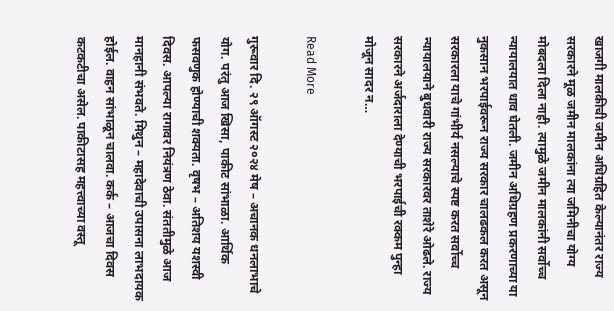खाजगी मालकीची जमीन अधिग्रहित केल्यानंतर राज्य सरकारने मूळ जमीन मालकांना त्या जमिनीचा योग्य मोबदला दिला नाही. त्यामुळे जमीन मालकांनी सर्वोच्च न्यायालयात धाव घेतली. जमीन अधिग्रहण प्रकरणाच्या या नुकसान भरपाईवरून राज्य सरकार चालढकल करत असून सरकारला याचे गांभीर्य नसल्याचे स्पष्ट करत सर्वोच्च न्यायालयाने बुधवारी राज्य सरकारवर ताशेरे ओढले. राज्य सरकारने अर्जदाराला देण्याची भरपाईची रक्कम पुन्हा मोजून सादर न…

Read More

गुरूवार दि. २९ ऑगस्ट २०२४ मेष – अचानक धनलाभाचे योग. परंतु आज खिसा, पाकीट सांभाळा. आर्थिक फसवणुक होण्याची शक्यता. वृषभ – अतिशय यशस्वी दिवस. आपल्या रागावर नियंत्रण ठेवा. संततीमुळे आज मानहानी संभवते. मिथुन – महादेवाची उपासना लाभदायक होईल. वाहन सांभाळून चालवा. कर्क – आजचा दिवस कटकटीचा असेल. पाकीटासह महत्त्वाच्या वस्तू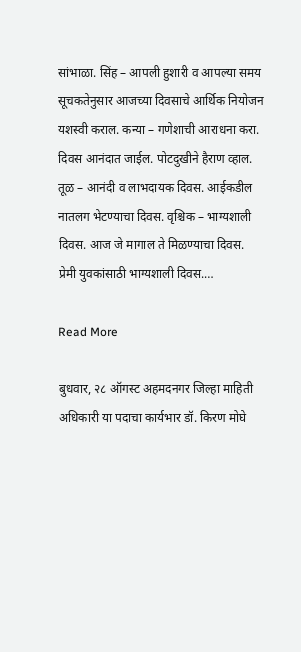सांभाळा. सिंह – आपली हुशारी व आपल्या समय सूचकतेनुसार आजच्या दिवसाचे आर्थिक नियोजन यशस्वी कराल. कन्या – गणेशाची आराधना करा. दिवस आनंदात जाईल. पोटदुखीने हैराण व्हाल. तूळ – आनंदी व लाभदायक दिवस. आईकडील नातलग भेटण्याचा दिवस. वृश्चिक – भाग्यशाली दिवस. आज जे मागाल ते मिळण्याचा दिवस. प्रेमी युवकांसाठी भाग्यशाली दिवस.…

Read More

बुधवार, २८ ऑगस्ट अहमदनगर जिल्हा माहिती अधिकारी या पदाचा कार्यभार डॉ. किरण मोघे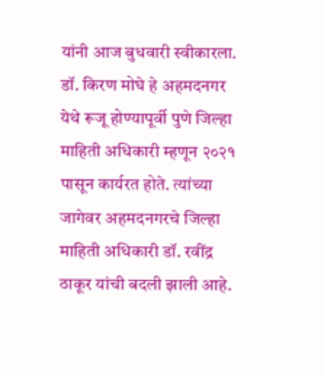यांनी आज बुधवारी स्वीकारला. डॉ. किरण मोघे हे अहमदनगर येथे रूजू होण्यापूर्वी पुणे जिल्हा माहिती अधिकारी म्हणून २०२१ पासून कार्यरत होते. त्यांच्या जागेवर अहमदनगरचे जिल्हा माहिती अधिकारी डॉ. रवींद्र ठाकूर यांची बदली झाली आहे.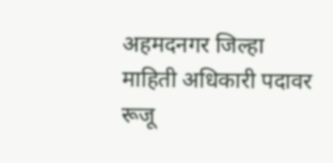अहमदनगर जिल्हा माहिती अधिकारी पदावर रूजू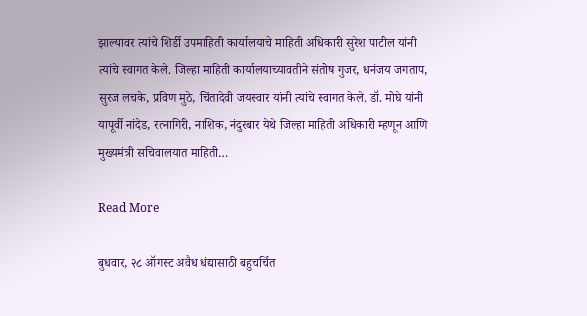झाल्यावर त्यांचे शिर्डी उपमाहिती कार्यालयाचे माहिती अधिकारी सुरेश पाटील यांनी त्यांचे स्वागत केले. जिल्हा माहिती कार्यालयाच्यावतीने संतोष गुजर, धनंजय जगताप, सुरज लचके, प्रविण मुठे, चिंतादेवी जयस्वार यांनी त्यांचे स्वागत केले. डॉ. मोघे यांनी यापूर्वी नांदेड, रत्नागिरी, नाशिक, नंदुरबार येथे जिल्हा माहिती अधिकारी म्हणून आणि मुख्यमंत्री सचिवालयात माहिती…

Read More

बुधवार, २८ ऑगस्ट अवैध धंद्यासाठी बहुचर्चित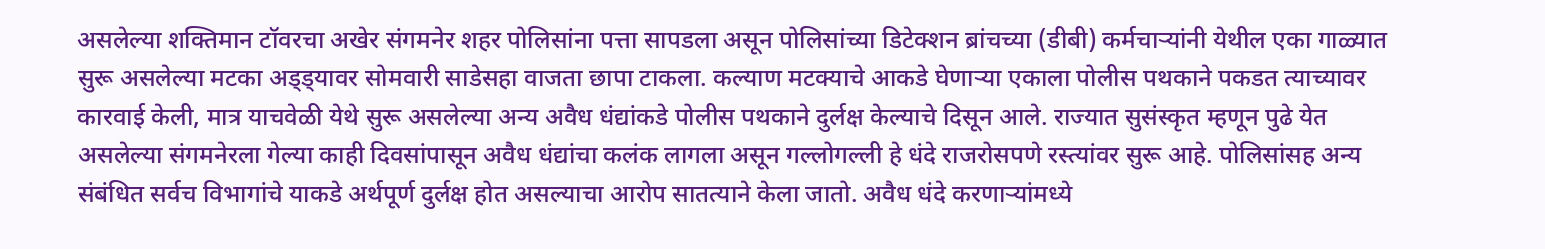असलेल्या शक्तिमान टॉवरचा अखेर संगमनेर शहर पोलिसांना पत्ता सापडला असून पोलिसांच्या डिटेक्शन ब्रांचच्या (डीबी) कर्मचाऱ्यांनी येथील एका गाळ्यात सुरू असलेल्या मटका अड्ड्यावर सोमवारी साडेसहा वाजता छापा टाकला. कल्याण मटक्याचे आकडे घेणाऱ्या एकाला पोलीस पथकाने पकडत त्याच्यावर कारवाई केली, मात्र याचवेळी येथे सुरू असलेल्या अन्य अवैध धंद्यांकडे पोलीस पथकाने दुर्लक्ष केल्याचे दिसून आले. राज्यात सुसंस्कृत म्हणून पुढे येत असलेल्या संगमनेरला गेल्या काही दिवसांपासून अवैध धंद्यांचा कलंक लागला असून गल्लोगल्ली हे धंदे राजरोसपणे रस्त्यांवर सुरू आहे. पोलिसांसह अन्य संबंधित सर्वच विभागांचे याकडे अर्थपूर्ण दुर्लक्ष होत असल्याचा आरोप सातत्याने केला जातो. अवैध धंदे करणाऱ्यांमध्ये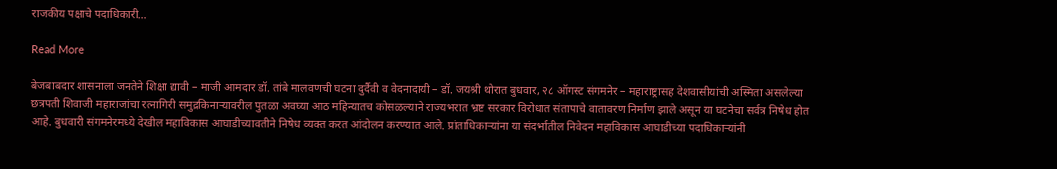राजकीय पक्षाचे पदाधिकारी…

Read More

बेजबाबदार शासनाला जनतेने शिक्षा द्यावी – माजी आमदार डॉ. तांबे मालवणची घटना दुर्दैवी व वेदनादायी – डॉ. जयश्री थोरात बुधवार, २८ ऑगस्ट संगमनेर – महाराष्ट्रासह देशवासीयांची अस्मिता असलेल्या छत्रपती शिवाजी महाराजांचा रत्नागिरी समुद्रकिनाऱ्यावरील पुतळा अवघ्या आठ महिन्यातच कोसळल्याने राज्यभरात भ्रष्ट सरकार विरोधात संतापाचे वातावरण निर्माण झाले असून या घटनेचा सर्वत्र निषेध होत आहे. बुधवारी संगमनेरमध्ये देखील महाविकास आघाडीच्यावतीने निषेध व्यक्त करत आंदोलन करण्यात आले. प्रांताधिकार्‍यांना या संदर्भातील निवेदन महाविकास आघाडीच्या पदाधिकाऱ्यांनी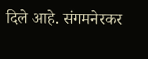दिले आहे. संगमनेरकर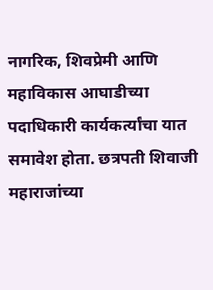नागरिक, शिवप्रेमी आणि महाविकास आघाडीच्या पदाधिकारी कार्यकर्त्यांचा यात समावेश होता. छत्रपती शिवाजी महाराजांच्या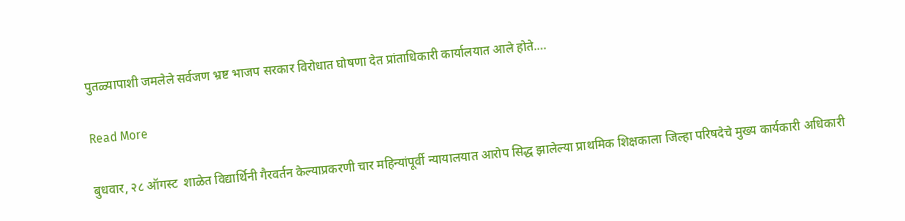पुतळ्यापाशी जमलेले सर्वजण भ्रष्ट भाजप सरकार विरोधात घोषणा देत प्रांताधिकारी कार्यालयात आले होते.…

Read More

बुधवार, २८ ऑगस्ट  शाळेत विद्यार्थिनी गैरवर्तन केल्याप्रकरणी चार महिन्यांपूर्वी न्यायालयात आरोप सिद्ध झालेल्या प्राथमिक शिक्षकाला जिल्हा परिषदेचे मुख्य कार्यकारी अधिकारी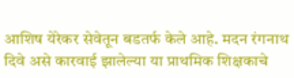आशिष येरेकर सेवेतून बडतर्फ केले आहे. मदन रंगनाथ दिवे असे कारवाई झालेल्या या प्राथमिक शिक्षकाचे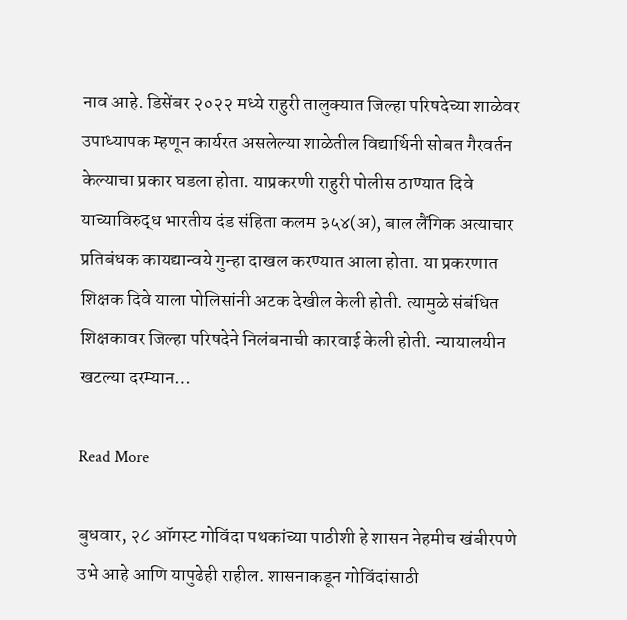नाव आहे. डिसेंबर २०२२ मध्ये राहुरी तालुक्यात जिल्हा परिषदेच्या शाळेवर उपाध्यापक म्हणून कार्यरत असलेल्या शाळेतील विद्यार्थिनी सोबत गैरवर्तन केल्याचा प्रकार घडला होता. याप्रकरणी राहुरी पोलीस ठाण्यात दिवे याच्याविरुद्ध भारतीय दंड संहिता कलम ३५४(अ), बाल लैंगिक अत्याचार प्रतिबंधक कायद्यान्वये गुन्हा दाखल करण्यात आला होता. या प्रकरणात शिक्षक दिवे याला पोलिसांनी अटक देखील केली होती. त्यामुळे संबंधित शिक्षकावर जिल्हा परिषदेने निलंबनाची कारवाई केली होती. न्यायालयीन खटल्या दरम्यान…

Read More

बुधवार, २८ ऑगस्ट गोविंदा पथकांच्या पाठीशी हे शासन नेहमीच खंबीरपणे उभे आहे आणि यापुढेही राहील. शासनाकडून गोविंदांसाठी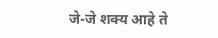जे-जे शक्य आहे ते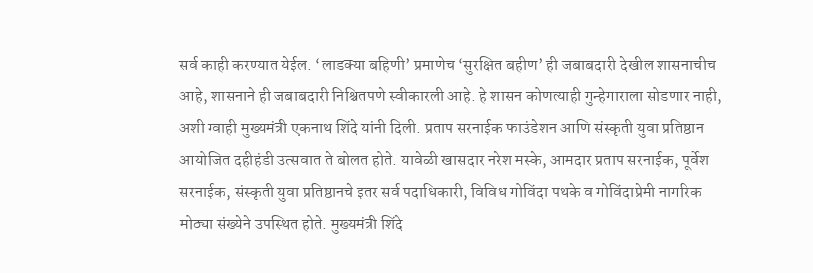सर्व काही करण्यात येईल. ‘लाडक्या बहिणी’ प्रमाणेच ‘सुरक्षित बहीण’ ही जबाबदारी देखील शासनाचीच आहे, शासनाने ही जबाबदारी निश्चितपणे स्वीकारली आहे. हे शासन कोणत्याही गुन्हेगाराला सोडणार नाही, अशी ग्वाही मुख्यमंत्री एकनाथ शिंदे यांनी दिली. प्रताप सरनाईक फाउंडेशन आणि संस्कृती युवा प्रतिष्ठान आयोजित दहीहंडी उत्सवात ते बोलत होते. यावेळी खासदार नरेश मस्के, आमदार प्रताप सरनाईक, पूर्वेश सरनाईक, संस्कृती युवा प्रतिष्ठानचे इतर सर्व पदाधिकारी, विविध गोविंदा पथके व गोविंदाप्रेमी नागरिक मोठ्या संख्येने उपस्थित होते. मुख्यमंत्री शिंदे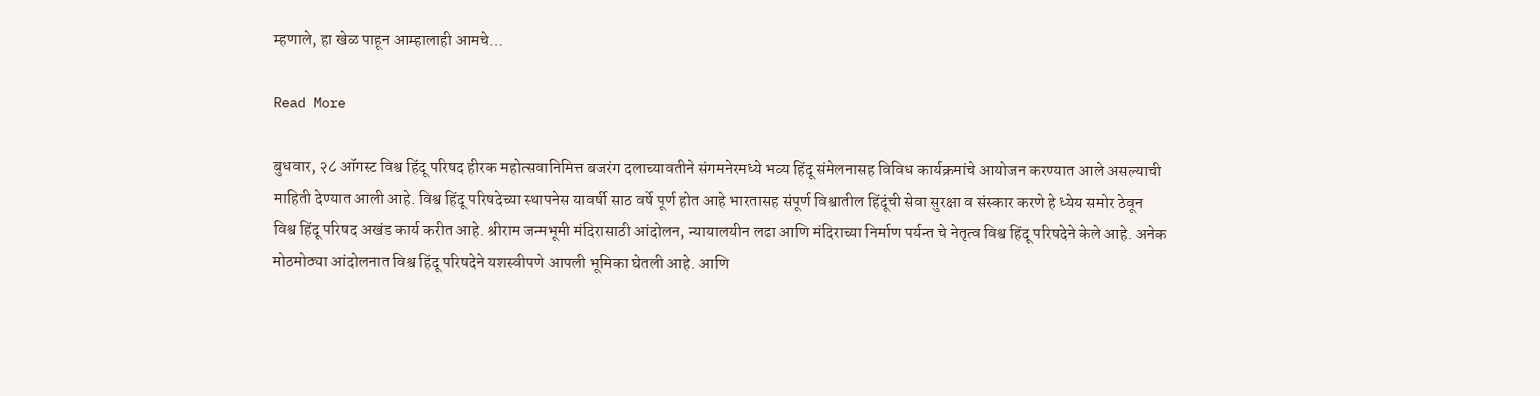म्हणाले, हा खेळ पाहून आम्हालाही आमचे…

Read More

बुधवार, २८ ऑगस्ट विश्व हिंदू परिषद हीरक महोत्सवानिमित्त बजरंग दलाच्यावतीने संगमनेरमध्ये भव्य हिंदू संमेलनासह विविध कार्यक्रमांचे आयोजन करण्यात आले असल्याची माहिती देण्यात आली आहे. विश्व हिंदू परिषदेच्या स्थापनेस यावर्षी साठ वर्षे पूर्ण होत आहे भारतासह संपूर्ण विश्वातील हिंदूंची सेवा सुरक्षा व संस्कार करणे हे ध्येय समोर ठेवून विश्व हिंदू परिषद अखंड कार्य करीत आहे. श्रीराम जन्मभूमी मंदिरासाठी आंदोलन, न्यायालयीन लढा आणि मंदिराच्या निर्माण पर्यन्त चे नेतृत्व विश्व हिंदू परिषदेने केले आहे. अनेक मोठमोठ्या आंदोलनात विश्व हिंदू परिषदेने यशस्वीपणे आपली भूमिका घेतली आहे. आणि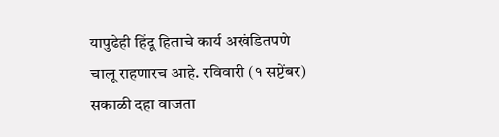यापुढेही हिंदू हिताचे कार्य अखंडितपणे चालू राहणारच आहे. रविवारी (१ सप्टेंबर) सकाळी दहा वाजता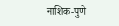नाशिक-पुणे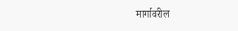मार्गावरील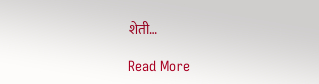शेती…

Read More